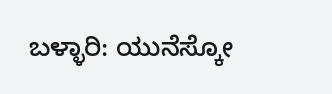ಬಳ್ಳಾರಿ: ಯುನೆಸ್ಕೋ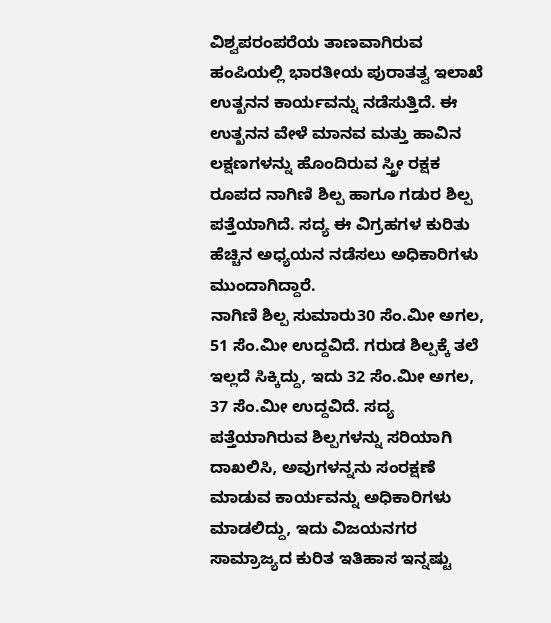ವಿಶ್ವಪರಂಪರೆಯ ತಾಣವಾಗಿರುವ ಹಂಪಿಯಲ್ಲಿ ಭಾರತೀಯ ಪುರಾತತ್ವ ಇಲಾಖೆ ಉತ್ಖನನ ಕಾರ್ಯವನ್ನು ನಡೆಸುತ್ತಿದೆ. ಈ ಉತ್ಖನನ ವೇಳೆ ಮಾನವ ಮತ್ತು ಹಾವಿನ ಲಕ್ಷಣಗಳನ್ನು ಹೊಂದಿರುವ ಸ್ತ್ರೀ ರಕ್ಷಕ ರೂಪದ ನಾಗಿಣಿ ಶಿಲ್ಪ ಹಾಗೂ ಗಡುರ ಶಿಲ್ಪ ಪತ್ತೆಯಾಗಿದೆ. ಸದ್ಯ ಈ ವಿಗ್ರಹಗಳ ಕುರಿತು ಹೆಚ್ಚಿನ ಅಧ್ಯಯನ ನಡೆಸಲು ಅಧಿಕಾರಿಗಳು ಮುಂದಾಗಿದ್ದಾರೆ.
ನಾಗಿಣಿ ಶಿಲ್ಪ ಸುಮಾರು30 ಸೆಂ.ಮೀ ಅಗಲ, 51 ಸೆಂ.ಮೀ ಉದ್ದವಿದೆ. ಗರುಡ ಶಿಲ್ಪಕ್ಕೆ ತಲೆ ಇಲ್ಲದೆ ಸಿಕ್ಕಿದ್ದು, ಇದು 32 ಸೆಂ.ಮೀ ಅಗಲ, 37 ಸೆಂ.ಮೀ ಉದ್ದವಿದೆ. ಸದ್ಯ ಪತ್ತೆಯಾಗಿರುವ ಶಿಲ್ಪಗಳನ್ನು ಸರಿಯಾಗಿ ದಾಖಲಿಸಿ, ಅವುಗಳನ್ನನು ಸಂರಕ್ಷಣೆ ಮಾಡುವ ಕಾರ್ಯವನ್ನು ಅಧಿಕಾರಿಗಳು ಮಾಡಲಿದ್ದು, ಇದು ವಿಜಯನಗರ ಸಾಮ್ರಾಜ್ಯದ ಕುರಿತ ಇತಿಹಾಸ ಇನ್ನಷ್ಟು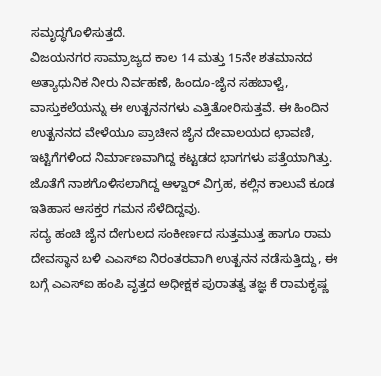ಸಮೃದ್ಧಗೊಳಿಸುತ್ತದೆ.
ವಿಜಯನಗರ ಸಾಮ್ರಾಜ್ಯದ ಕಾಲ 14 ಮತ್ತು 15ನೇ ಶತಮಾನದ ಅತ್ಯಾಧುನಿಕ ನೀರು ನಿರ್ವಹಣೆ, ಹಿಂದೂ-ಜೈನ ಸಹಬಾಳ್ವೆ, ವಾಸ್ತುಕಲೆಯನ್ನು ಈ ಉತ್ಖನನಗಳು ಎತ್ತಿತೋರಿಸುತ್ತವೆ. ಈ ಹಿಂದಿನ ಉತ್ಖನನದ ವೇಳೆಯೂ ಪ್ರಾಚೀನ ಜೈನ ದೇವಾಲಯದ ಛಾವಣಿ, ಇಟ್ಟಿಗೆಗಳಿಂದ ನಿರ್ಮಾಣವಾಗಿದ್ದ ಕಟ್ಟಡದ ಭಾಗಗಳು ಪತ್ತೆಯಾಗಿತ್ತು. ಜೊತೆಗೆ ನಾಶಗೊಳಿಸಲಾಗಿದ್ದ ಆಳ್ವಾರ್ ವಿಗ್ರಹ, ಕಲ್ಲಿನ ಕಾಲುವೆ ಕೂಡ ಇತಿಹಾಸ ಆಸಕ್ತರ ಗಮನ ಸೆಳೆದಿದ್ದವು.
ಸದ್ಯ ಹಂಚಿ ಜೈನ ದೇಗುಲದ ಸಂಕೀರ್ಣದ ಸುತ್ತಮುತ್ತ ಹಾಗೂ ರಾಮ ದೇವಸ್ಥಾನ ಬಳಿ ಎಎಸ್ಐ ನಿರಂತರವಾಗಿ ಉತ್ಖನನ ನಡೆಸುತ್ತಿದ್ದು, ಈ ಬಗ್ಗೆ ಎಎಸ್ಐ ಹಂಪಿ ವೃತ್ತದ ಅಧೀಕ್ಷಕ ಪುರಾತತ್ವ ತಜ್ಞ ಕೆ ರಾಮಕೃಷ್ಣ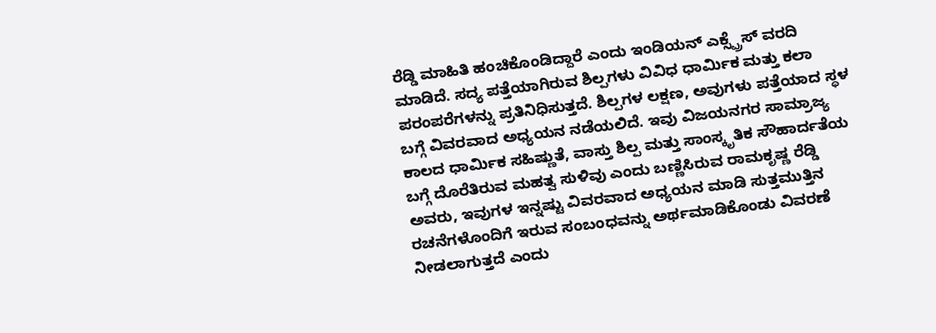ರೆಡ್ಡಿ ಮಾಹಿತಿ ಹಂಚಿಕೊಂಡಿದ್ದಾರೆ ಎಂದು ಇಂಡಿಯನ್ ಎಕ್ಸ್ಪ್ರೆಸ್ ವರದಿ ಮಾಡಿದೆ. ಸದ್ಯ ಪತ್ತೆಯಾಗಿರುವ ಶಿಲ್ಪಗಳು ವಿವಿಧ ಧಾರ್ಮಿಕ ಮತ್ತು ಕಲಾ ಪರಂಪರೆಗಳನ್ನು ಪ್ರತಿನಿಧಿಸುತ್ತದೆ. ಶಿಲ್ಪಗಳ ಲಕ್ಷಣ, ಅವುಗಳು ಪತ್ತೆಯಾದ ಸ್ಥಳ ಬಗ್ಗೆ ವಿವರವಾದ ಅಧ್ಯಯನ ನಡೆಯಲಿದೆ. ಇವು ವಿಜಯನಗರ ಸಾಮ್ರಾಜ್ಯ ಕಾಲದ ಧಾರ್ಮಿಕ ಸಹಿಷ್ಣುತೆ, ವಾಸ್ತು ಶಿಲ್ಪ ಮತ್ತು ಸಾಂಸ್ಕೃತಿಕ ಸೌಹಾರ್ದತೆಯ ಬಗ್ಗೆ ದೊರೆತಿರುವ ಮಹತ್ವ ಸುಳಿವು ಎಂದು ಬಣ್ಣಿಸಿರುವ ರಾಮಕೃಷ್ಣ ರೆಡ್ಡಿ ಅವರು, ಇವುಗಳ ಇನ್ನಷ್ಟು ವಿವರವಾದ ಅಧ್ಯಯನ ಮಾಡಿ ಸುತ್ತಮುತ್ತಿನ ರಚನೆಗಳೊಂದಿಗೆ ಇರುವ ಸಂಬಂಧವನ್ನು ಅರ್ಥಮಾಡಿಕೊಂಡು ವಿವರಣೆ ನೀಡಲಾಗುತ್ತದೆ ಎಂದು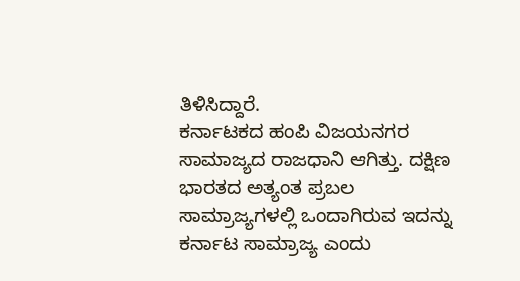ತಿಳಿಸಿದ್ದಾರೆ.
ಕರ್ನಾಟಕದ ಹಂಪಿ ವಿಜಯನಗರ ಸಾಮಾಜ್ಯದ ರಾಜಧಾನಿ ಆಗಿತ್ತು. ದಕ್ಷಿಣ ಭಾರತದ ಅತ್ಯಂತ ಪ್ರಬಲ ಸಾಮ್ರಾಜ್ಯಗಳಲ್ಲಿ ಒಂದಾಗಿರುವ ಇದನ್ನು ಕರ್ನಾಟ ಸಾಮ್ರಾಜ್ಯ ಎಂದು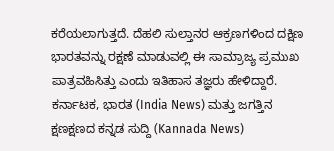ಕರೆಯಲಾಗುತ್ತದೆ. ದೆಹಲಿ ಸುಲ್ತಾನರ ಆಕ್ರಣಗಳಿಂದ ದಕ್ಷಿಣ ಭಾರತವನ್ನು ರಕ್ಷಣೆ ಮಾಡುವಲ್ಲಿ ಈ ಸಾಮ್ರಾಜ್ಯ ಪ್ರಮುಖ ಪಾತ್ರವಹಿಸಿತ್ತು ಎಂದು ಇತಿಹಾಸ ತಜ್ಞರು ಹೇಳಿದ್ದಾರೆ.
ಕರ್ನಾಟಕ, ಭಾರತ (India News) ಮತ್ತು ಜಗತ್ತಿನ ಕ್ಷಣಕ್ಷಣದ ಕನ್ನಡ ಸುದ್ದಿ (Kannada News)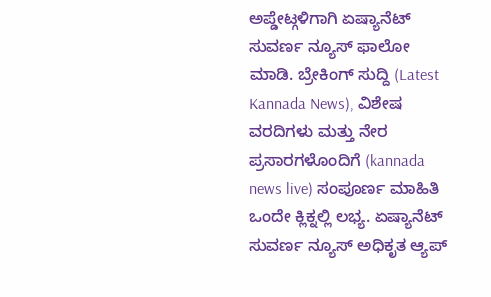ಅಪ್ಡೇಟ್ಗಳಿಗಾಗಿ ಏಷ್ಯಾನೆಟ್ ಸುವರ್ಣ ನ್ಯೂಸ್ ಫಾಲೋ ಮಾಡಿ. ಬ್ರೇಕಿಂಗ್ ಸುದ್ದಿ (Latest Kannada News), ವಿಶೇಷ ವರದಿಗಳು ಮತ್ತು ನೇರ ಪ್ರಸಾರಗಳೊಂದಿಗೆ (kannada news live) ಸಂಪೂರ್ಣ ಮಾಹಿತಿ ಒಂದೇ ಕ್ಲಿಕ್ನಲ್ಲಿ ಲಭ್ಯ. ಏಷ್ಯಾನೆಟ್ ಸುವರ್ಣ ನ್ಯೂಸ್ ಅಧಿಕೃತ ಆ್ಯಪ್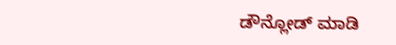ಡೌನ್ಲೋಡ್ ಮಾಡಿ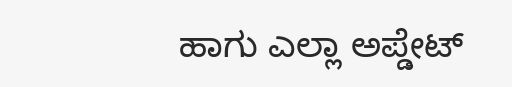ಹಾಗು ಎಲ್ಲಾ ಅಪ್ಡೇಟ್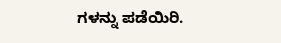ಗಳನ್ನು ಪಡೆಯಿರಿ.